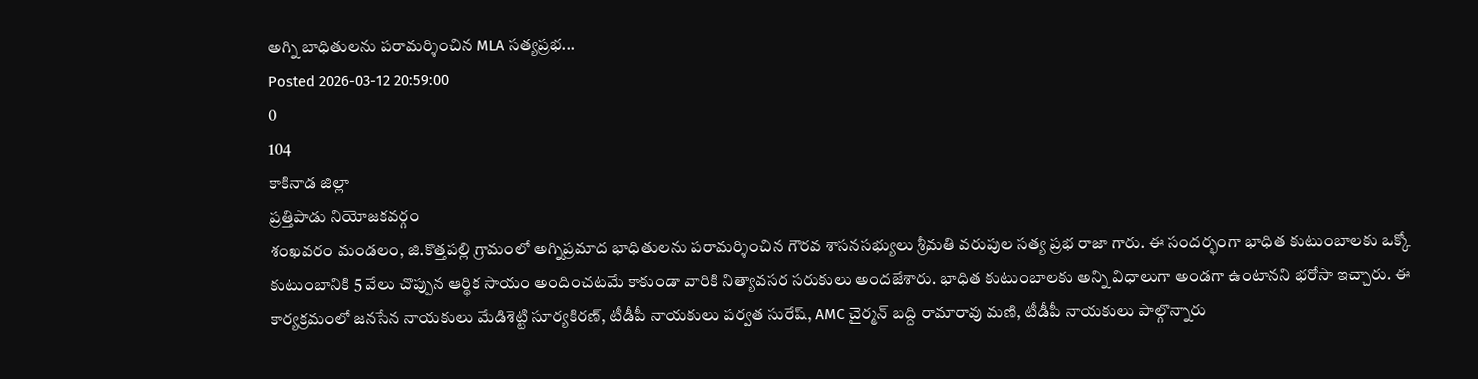అగ్ని బాధితులను పరామర్శించిన MLA సత్యప్రభ...
Posted 2026-03-12 20:59:00
0
104
కాకినాడ జిల్లా
ప్రత్తిపాడు నియోజకవర్గం
శంఖవరం మండలం, జి.కొత్తపల్లి గ్రామంలో అగ్నిప్రమాద భాధితులను పరామర్శించిన గౌరవ శాసనసభ్యులు శ్రీమతి వరుపుల సత్య ప్రభ రాజా గారు. ఈ సందర్భంగా భాధిత కుటుంబాలకు ఒక్కో కుటుంబానికి 5 వేలు చొప్పున ఆర్థిక సాయం అందించటమే కాకుండా వారికి నిత్యావసర సరుకులు అందజేశారు. భాధిత కుటుంబాలకు అన్ని విధాలుగా అండగా ఉంటానని భరోసా ఇచ్చారు. ఈ కార్యక్రమంలో జనసేన నాయకులు మేడిశెట్టి సూర్యకిరణ్, టీడీపీ నాయకులు పర్వత సురేష్, AMC చైర్మన్ బద్ది రామారావు మణి, టీడీపీ నాయకులు పాల్గొన్నారు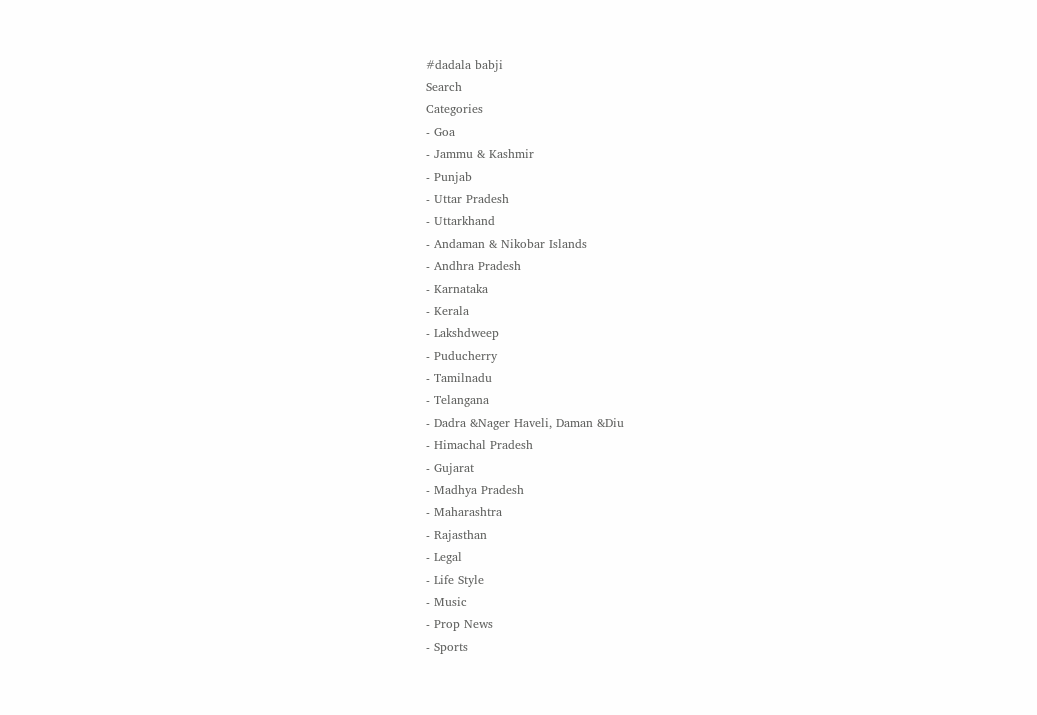#dadala babji
Search
Categories
- Goa
- Jammu & Kashmir
- Punjab
- Uttar Pradesh
- Uttarkhand
- Andaman & Nikobar Islands
- Andhra Pradesh
- Karnataka
- Kerala
- Lakshdweep
- Puducherry
- Tamilnadu
- Telangana
- Dadra &Nager Haveli, Daman &Diu
- Himachal Pradesh
- Gujarat
- Madhya Pradesh
- Maharashtra
- Rajasthan
- Legal
- Life Style
- Music
- Prop News
- Sports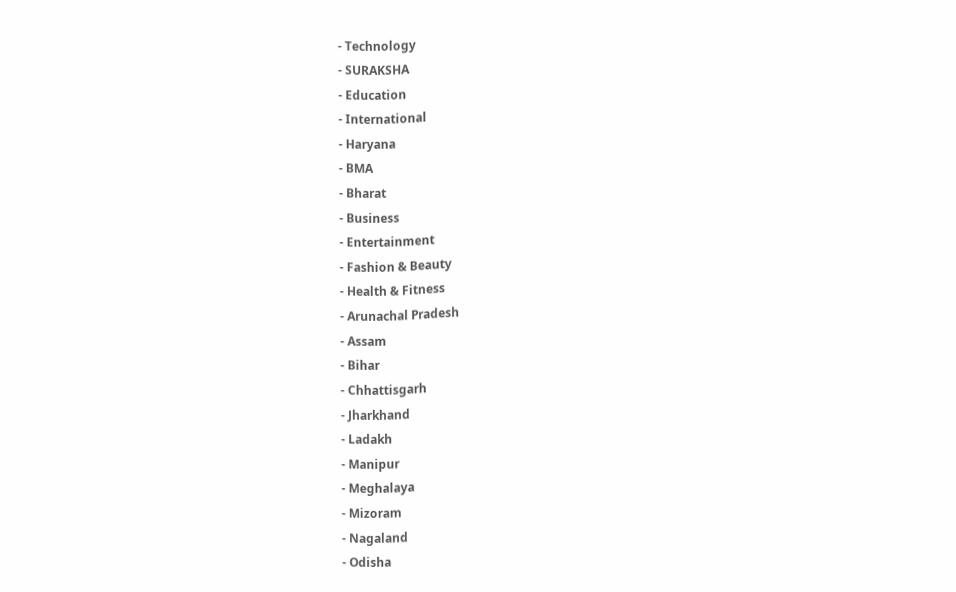- Technology
- SURAKSHA
- Education
- International
- Haryana
- BMA
- Bharat
- Business
- Entertainment
- Fashion & Beauty
- Health & Fitness
- Arunachal Pradesh
- Assam
- Bihar
- Chhattisgarh
- Jharkhand
- Ladakh
- Manipur
- Meghalaya
- Mizoram
- Nagaland
- Odisha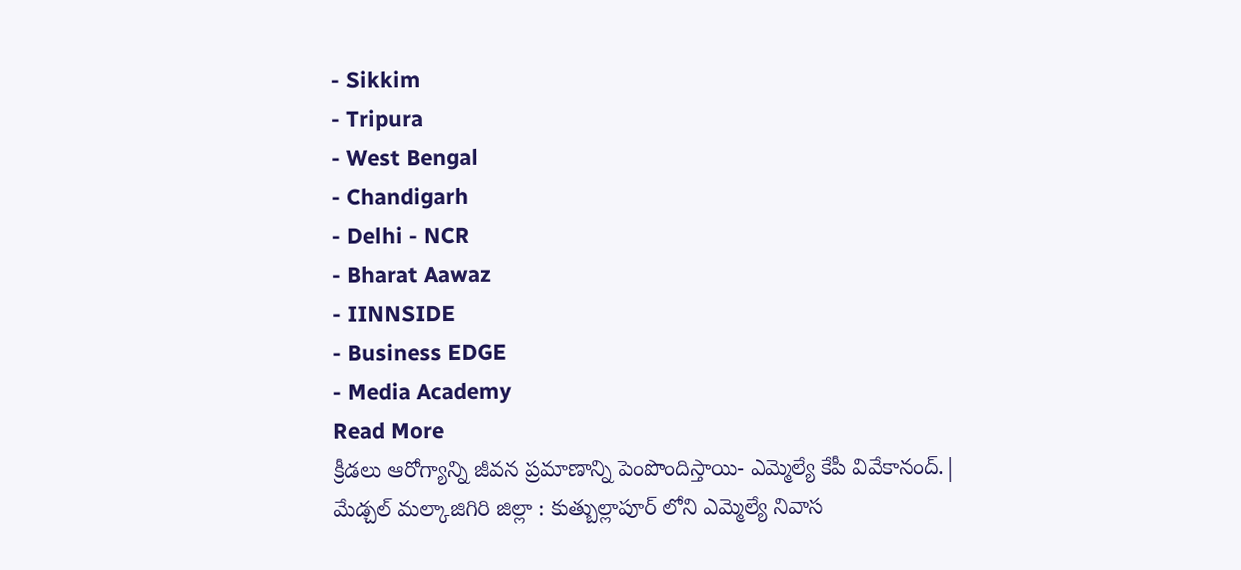- Sikkim
- Tripura
- West Bengal
- Chandigarh
- Delhi - NCR
- Bharat Aawaz
- IINNSIDE
- Business EDGE
- Media Academy
Read More
క్రీడలు ఆరోగ్యాన్ని జీవన ప్రమాణాన్ని పెంపొందిస్తాయి- ఎమ్మెల్యే కేపీ వివేకానంద్.|
మేడ్చల్ మల్కాజిగిరి జిల్లా : కుత్బుల్లాపూర్ లోని ఎమ్మెల్యే నివాస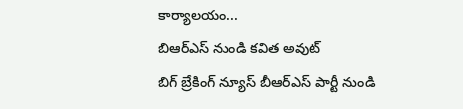కార్యాలయం...
బిఆర్ఎస్ నుండి కవిత అవుట్
బిగ్ బ్రేకింగ్ న్యూస్ బీఆర్ఎస్ పార్టీ నుండి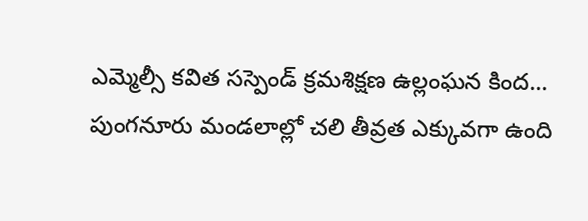ఎమ్మెల్సీ కవిత సస్పెండ్ క్రమశిక్షణ ఉల్లంఘన కింద...
పుంగనూరు మండలాల్లో చలి తీవ్రత ఎక్కువగా ఉంది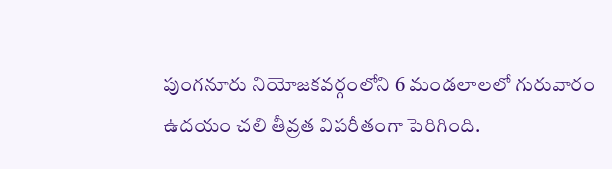పుంగనూరు నియోజకవర్గంలోని 6 మండలాలలో గురువారం ఉదయం చలి తీవ్రత విపరీతంగా పెరిగింది.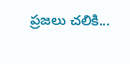ప్రజలు చలికి...